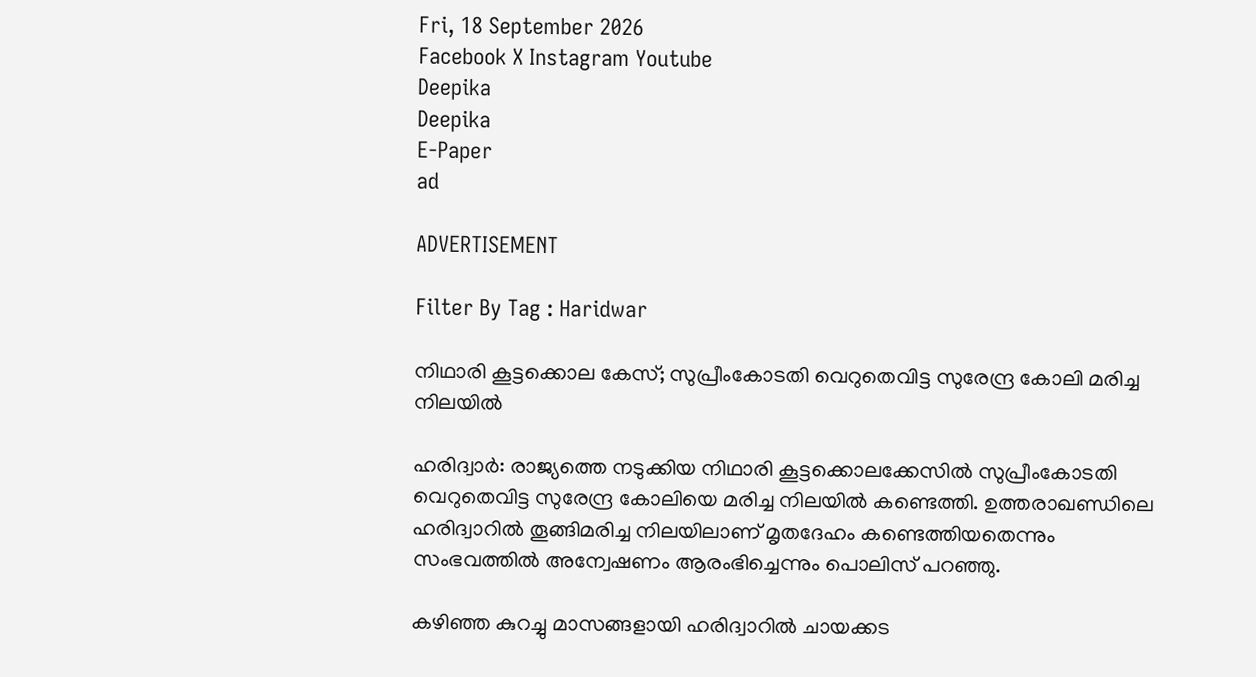Fri, 18 September 2026
Facebook X Instagram Youtube
Deepika
Deepika
E-Paper
ad

ADVERTISEMENT

Filter By Tag : Haridwar

നിഥാരി കൂട്ടക്കൊല കേസ്; സുപ്രീംകോടതി വെറുതെവിട്ട സുരേന്ദ്ര കോലി മരിച്ച നിലയിൽ

ഹരിദ്വാർ: രാജ്യത്തെ നടുക്കിയ നിഥാരി കൂട്ടക്കൊലക്കേസിൽ സുപ്രീംകോടതി വെറുതെവിട്ട സുരേന്ദ്ര കോലിയെ മരിച്ച നിലയിൽ കണ്ടെത്തി. ഉത്തരാഖണ്ഡിലെ ഹരിദ്വാറിൽ തൂങ്ങിമരിച്ച നിലയിലാണ് മൃതദേഹം കണ്ടെത്തിയതെന്നും സംഭവത്തിൽ അന്വേഷണം ആരംഭിച്ചെന്നും പൊലിസ് പറഞ്ഞു.

കഴിഞ്ഞ കുറച്ചു മാസങ്ങളായി ഹരിദ്വാറിൽ ചായക്കട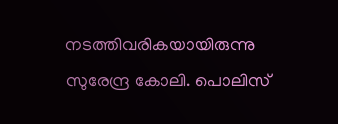നടത്തിവരികയായിരുന്നു സുരേന്ദ്ര കോലി. പൊലിസ്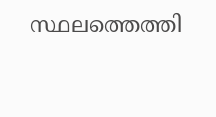സ്ഥലത്തെത്തി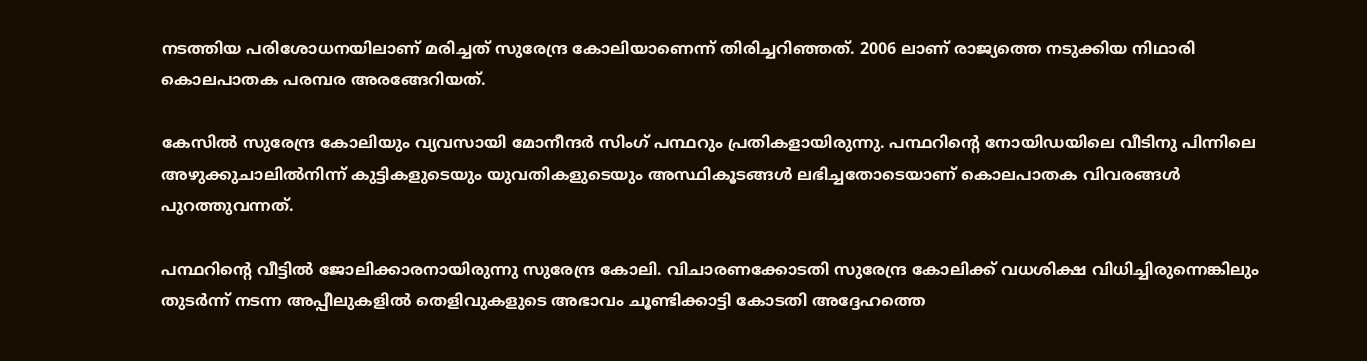നടത്തിയ പരിശോധനയിലാണ് മരിച്ചത് സുരേന്ദ്ര കോലിയാണെന്ന് തിരിച്ചറിഞ്ഞത്. 2006 ലാണ് രാജ്യത്തെ നടുക്കിയ നിഥാരി കൊലപാതക പരമ്പര അരങ്ങേറിയത്.

കേസിൽ സുരേന്ദ്ര കോലിയും വ്യവസായി മോനീന്ദർ സിംഗ് പന്ഥറും പ്രതികളായിരുന്നു. പന്ഥറിന്‍റെ നോയിഡയിലെ വീടിനു പിന്നിലെ അഴുക്കുചാലിൽനിന്ന് കുട്ടികളുടെയും യുവതികളുടെയും അസ്ഥികൂടങ്ങൾ ലഭിച്ചതോടെയാണ് കൊലപാതക വിവരങ്ങൾ പുറത്തുവന്നത്.

പന്ഥറിന്‍റെ വീട്ടിൽ ജോലിക്കാരനായിരുന്നു സുരേന്ദ്ര കോലി. വിചാരണക്കോടതി സുരേന്ദ്ര കോലിക്ക് വധശിക്ഷ വിധിച്ചിരുന്നെങ്കിലും തുടർന്ന് നടന്ന അപ്പീലുകളിൽ തെളിവുകളുടെ അഭാവം ചൂണ്ടിക്കാട്ടി കോടതി അദ്ദേഹത്തെ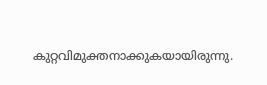കുറ്റവിമുക്തനാക്കുകയായിരുന്നു.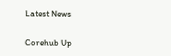Latest News

Corehub Up